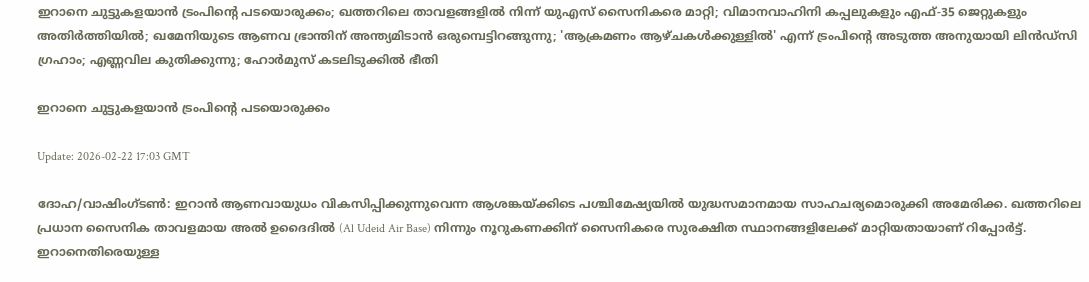ഇറാനെ ചുട്ടുകളയാന്‍ ട്രംപിന്റെ പടയൊരുക്കം; ഖത്തറിലെ താവളങ്ങളില്‍ നിന്ന് യുഎസ് സൈനികരെ മാറ്റി; വിമാനവാഹിനി കപ്പലുകളും എഫ്-35 ജെറ്റുകളും അതിര്‍ത്തിയില്‍; ഖമേനിയുടെ ആണവ ഭ്രാന്തിന് അന്ത്യമിടാന്‍ ഒരുമ്പെട്ടിറങ്ങുന്നു; 'ആക്രമണം ആഴ്ചകള്‍ക്കുള്ളില്‍' എന്ന് ട്രംപിന്റെ അടുത്ത അനുയായി ലിന്‍ഡ്സി ഗ്രഹാം; എണ്ണവില കുതിക്കുന്നു; ഹോര്‍മുസ് കടലിടുക്കില്‍ ഭീതി

ഇറാനെ ചുട്ടുകളയാന്‍ ട്രംപിന്റെ പടയൊരുക്കം

Update: 2026-02-22 17:03 GMT

ദോഹ/വാഷിംഗ്ടണ്‍: ഇറാന്‍ ആണവായുധം വികസിപ്പിക്കുന്നുവെന്ന ആശങ്കയ്ക്കിടെ പശ്ചിമേഷ്യയില്‍ യുദ്ധസമാനമായ സാഹചര്യമൊരുക്കി അമേരിക്ക. ഖത്തറിലെ പ്രധാന സൈനിക താവളമായ അല്‍ ഉദൈദില്‍ (Al Udeid Air Base) നിന്നും നൂറുകണക്കിന് സൈനികരെ സുരക്ഷിത സ്ഥാനങ്ങളിലേക്ക് മാറ്റിയതായാണ് റിപ്പോര്‍ട്ട്. ഇറാനെതിരെയുള്ള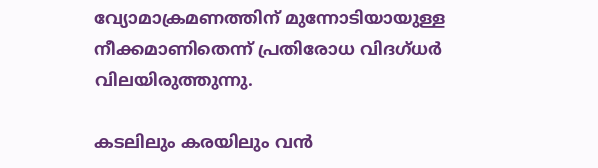വ്യോമാക്രമണത്തിന് മുന്നോടിയായുള്ള നീക്കമാണിതെന്ന് പ്രതിരോധ വിദഗ്ധര്‍ വിലയിരുത്തുന്നു.

കടലിലും കരയിലും വന്‍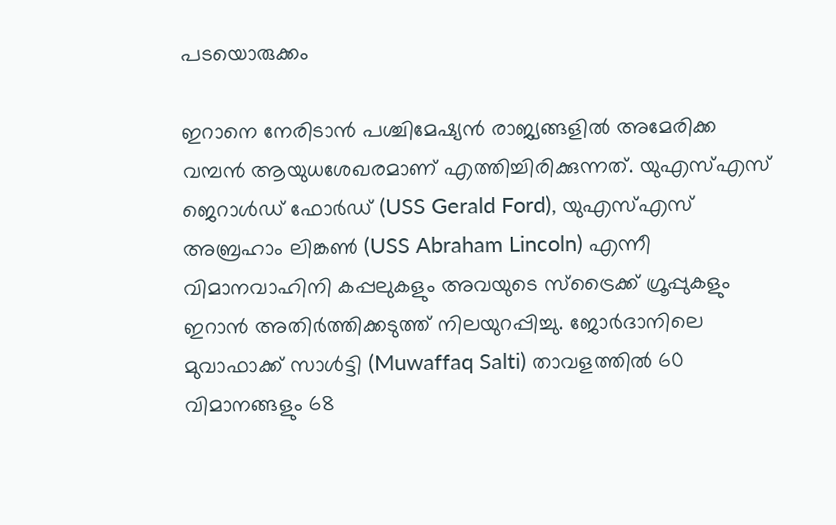പടയൊരുക്കം

ഇറാനെ നേരിടാന്‍ പശ്ചിമേഷ്യന്‍ രാജ്യങ്ങളില്‍ അമേരിക്ക വമ്പന്‍ ആയുധശേഖരമാണ് എത്തിച്ചിരിക്കുന്നത്. യുഎസ്എസ് ജെറാള്‍ഡ് ഫോര്‍ഡ് (USS Gerald Ford), യുഎസ്എസ് അബ്രഹാം ലിങ്കണ്‍ (USS Abraham Lincoln) എന്നീ വിമാനവാഹിനി കപ്പലുകളും അവയുടെ സ്ട്രൈക്ക് ഗ്രൂപ്പുകളും ഇറാന്‍ അതിര്‍ത്തിക്കടുത്ത് നിലയുറപ്പിച്ചു. ജോര്‍ദാനിലെ മുവാഫാക്ക് സാള്‍ട്ടി (Muwaffaq Salti) താവളത്തില്‍ 60 വിമാനങ്ങളും 68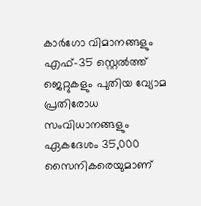കാര്‍ഗോ വിമാനങ്ങളും എഫ്-35 സ്റ്റെല്‍ത്ത് ജെറ്റുകളും പുതിയ വ്യോമ പ്രതിരോധ സംവിധാനങ്ങളും ഏകദേശം 35,000 സൈനികരെയുമാണ്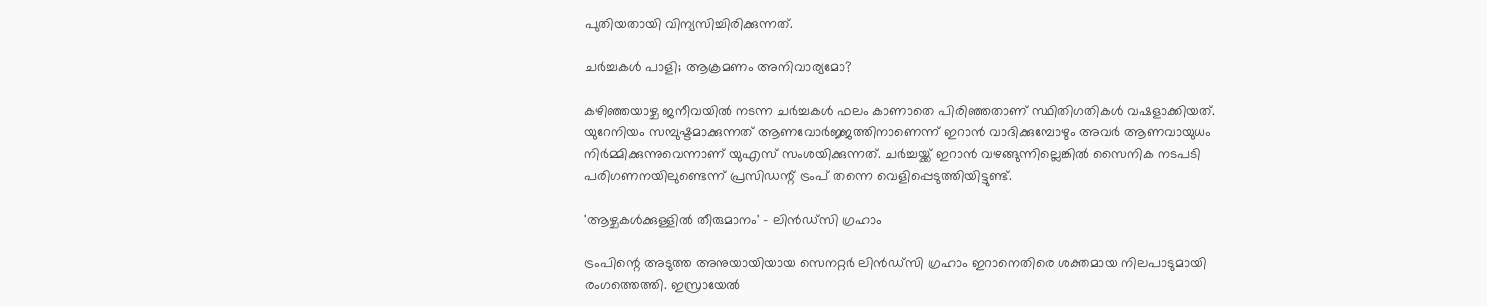പുതിയതായി വിന്യസിച്ചിരിക്കുന്നത്.

ചര്‍ച്ചകള്‍ പാളി; ആക്രമണം അനിവാര്യമോ?

കഴിഞ്ഞയാഴ്ച ജനീവയില്‍ നടന്ന ചര്‍ച്ചകള്‍ ഫലം കാണാതെ പിരിഞ്ഞതാണ് സ്ഥിതിഗതികള്‍ വഷളാക്കിയത്. യുറേനിയം സമ്പുഷ്ടമാക്കുന്നത് ആണവോര്‍ജ്ജത്തിനാണെന്ന് ഇറാന്‍ വാദിക്കുമ്പോഴും അവര്‍ ആണവായുധം നിര്‍മ്മിക്കുന്നുവെന്നാണ് യുഎസ് സംശയിക്കുന്നത്. ചര്‍ച്ചയ്ക്ക് ഇറാന്‍ വഴങ്ങുന്നില്ലെങ്കില്‍ സൈനിക നടപടി പരിഗണനയിലുണ്ടെന്ന് പ്രസിഡന്റ് ട്രംപ് തന്നെ വെളിപ്പെടുത്തിയിട്ടുണ്ട്.

'ആഴ്ചകള്‍ക്കുള്ളില്‍ തീരുമാനം' - ലിന്‍ഡ്സി ഗ്രഹാം

ട്രംപിന്റെ അടുത്ത അനുയായിയായ സെനറ്റര്‍ ലിന്‍ഡ്സി ഗ്രഹാം ഇറാനെതിരെ ശക്തമായ നിലപാടുമായി രംഗത്തെത്തി. ഇസ്രായേല്‍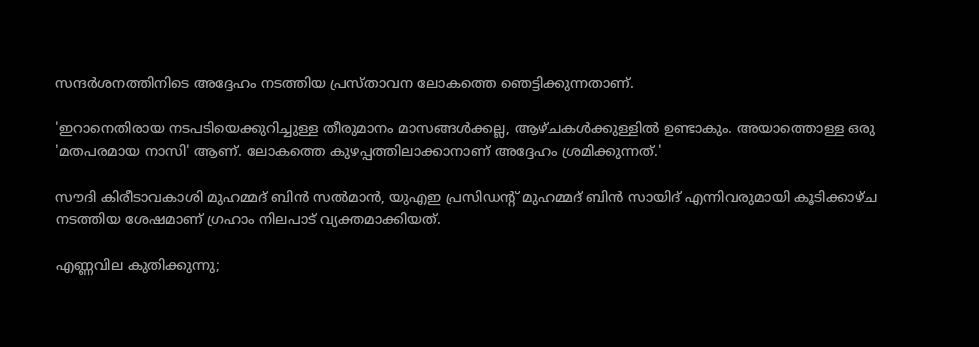സന്ദര്‍ശനത്തിനിടെ അദ്ദേഹം നടത്തിയ പ്രസ്താവന ലോകത്തെ ഞെട്ടിക്കുന്നതാണ്.

'ഇറാനെതിരായ നടപടിയെക്കുറിച്ചുള്ള തീരുമാനം മാസങ്ങള്‍ക്കല്ല, ആഴ്ചകള്‍ക്കുള്ളില്‍ ഉണ്ടാകും. അയാത്തൊള്ള ഒരു 'മതപരമായ നാസി' ആണ്. ലോകത്തെ കുഴപ്പത്തിലാക്കാനാണ് അദ്ദേഹം ശ്രമിക്കുന്നത്.'

സൗദി കിരീടാവകാശി മുഹമ്മദ് ബിന്‍ സല്‍മാന്‍, യുഎഇ പ്രസിഡന്റ് മുഹമ്മദ് ബിന്‍ സായിദ് എന്നിവരുമായി കൂടിക്കാഴ്ച നടത്തിയ ശേഷമാണ് ഗ്രഹാം നിലപാട് വ്യക്തമാക്കിയത്.

എണ്ണവില കുതിക്കുന്നു;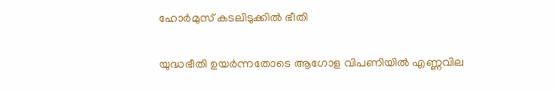ഹോര്‍മുസ് കടലിടുക്കില്‍ ഭീതി

യുദ്ധഭീതി ഉയര്‍ന്നതോടെ ആഗോള വിപണിയില്‍ എണ്ണവില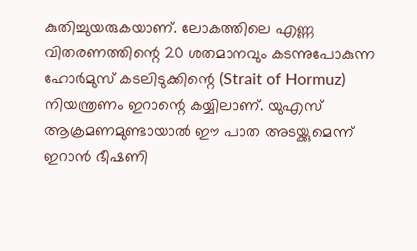കുതിച്ചുയരുകയാണ്. ലോകത്തിലെ എണ്ണ വിതരണത്തിന്റെ 20 ശതമാനവും കടന്നുപോകുന്ന ഹോര്‍മുസ് കടലിടുക്കിന്റെ (Strait of Hormuz) നിയന്ത്രണം ഇറാന്റെ കയ്യിലാണ്. യുഎസ് ആക്രമണമുണ്ടായാല്‍ ഈ പാത അടയ്ക്കുമെന്ന് ഇറാന്‍ ഭീഷണി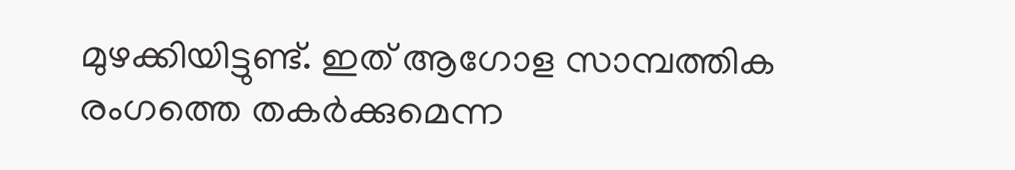മുഴക്കിയിട്ടുണ്ട്. ഇത് ആഗോള സാമ്പത്തിക രംഗത്തെ തകര്‍ക്കുമെന്ന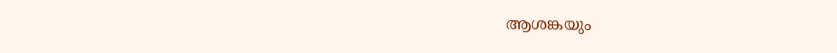ആശങ്കയും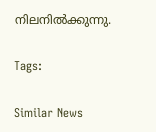നിലനില്‍ക്കുന്നു.

Tags:

Similar News